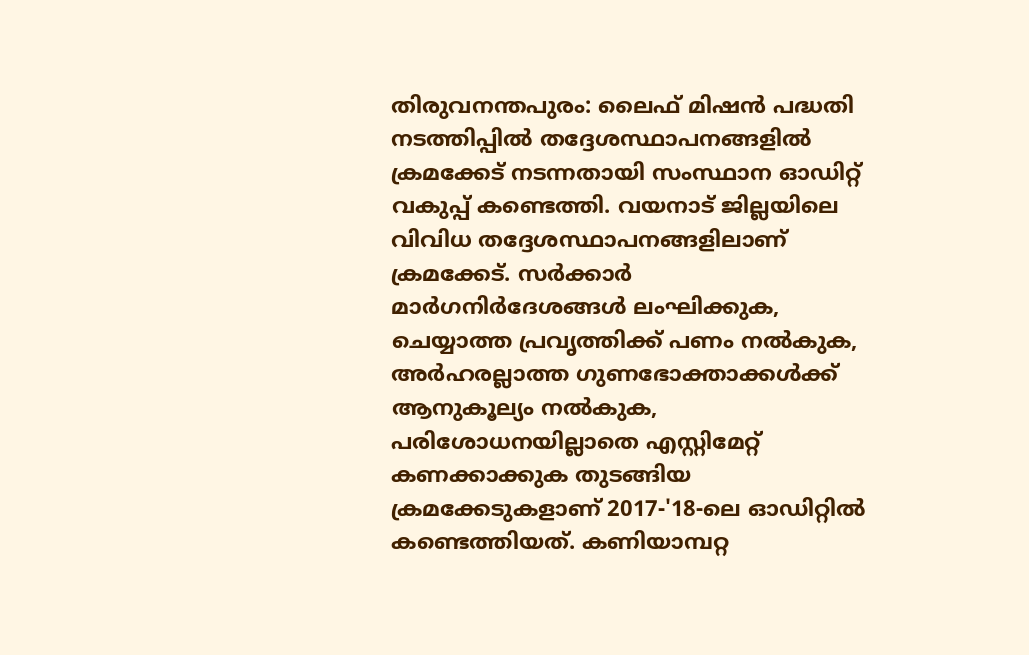തിരുവനന്തപുരം: ലൈഫ് മിഷൻ പദ്ധതി നടത്തിപ്പിൽ തദ്ദേശസ്ഥാപനങ്ങളിൽ ക്രമക്കേട് നടന്നതായി സംസ്ഥാന ഓഡിറ്റ് വകുപ്പ് കണ്ടെത്തി. വയനാട് ജില്ലയിലെ വിവിധ തദ്ദേശസ്ഥാപനങ്ങളിലാണ് ക്രമക്കേട്. സർക്കാർ മാർഗനിർദേശങ്ങൾ ലംഘിക്കുക, ചെയ്യാത്ത പ്രവൃത്തിക്ക് പണം നൽകുക, അർഹരല്ലാത്ത ഗുണഭോക്താക്കൾക്ക് ആനുകൂല്യം നൽകുക, പരിശോധനയില്ലാതെ എസ്റ്റിമേറ്റ് കണക്കാക്കുക തുടങ്ങിയ ക്രമക്കേടുകളാണ് 2017-'18-ലെ ഓഡിറ്റിൽ കണ്ടെത്തിയത്. കണിയാമ്പറ്റ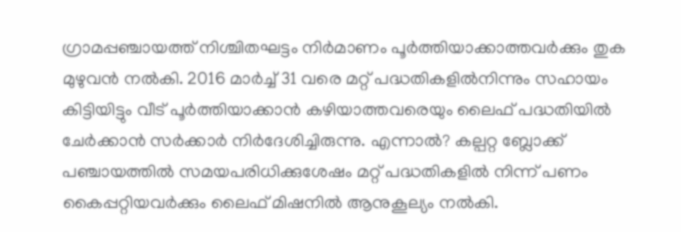ഗ്രാമപ്പഞ്ചായത്ത് നിശ്ചിതഘട്ടം നിർമാണം പൂർത്തിയാക്കാത്തവർക്കും തുക മുഴുവൻ നൽകി. 2016 മാർച്ച് 31 വരെ മറ്റ് പദ്ധതികളിൽനിന്നും സഹായം കിട്ടിയിട്ടും വീട് പൂർത്തിയാക്കാൻ കഴിയാത്തവരെയും ലൈഫ് പദ്ധതിയിൽ ചേർക്കാൻ സർക്കാർ നിർദേശിച്ചിരുന്നു. എന്നാൽ? കല്പറ്റ ബ്ലോക്ക് പഞ്ചായത്തിൽ സമയപരിധിക്കുശേഷം മറ്റ് പദ്ധതികളിൽ നിന്ന് പണം കൈപ്പറ്റിയവർക്കും ലൈഫ് മിഷനിൽ ആനുകൂല്യം നൽകി.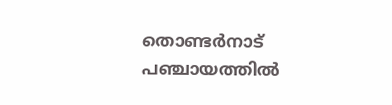തൊണ്ടർനാട് പഞ്ചായത്തിൽ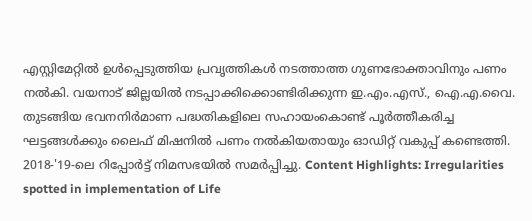എസ്റ്റിമേറ്റിൽ ഉൾപ്പെടുത്തിയ പ്രവൃത്തികൾ നടത്താത്ത ഗുണഭോക്താവിനും പണം നൽകി. വയനാട് ജില്ലയിൽ നടപ്പാക്കിക്കൊണ്ടിരിക്കുന്ന ഇ.എം.എസ്., ഐ.എ.വൈ. തുടങ്ങിയ ഭവനനിർമാണ പദ്ധതികളിലെ സഹായംകൊണ്ട് പൂർത്തീകരിച്ച ഘട്ടങ്ങൾക്കും ലൈഫ് മിഷനിൽ പണം നൽകിയതായും ഓഡിറ്റ് വകുപ്പ് കണ്ടെത്തി. 2018-'19-ലെ റിപ്പോർട്ട് നിമസഭയിൽ സമർപ്പിച്ചു. Content Highlights: Irregularities spotted in implementation of Life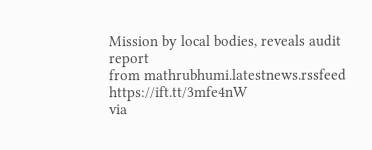Mission by local bodies, reveals audit report
from mathrubhumi.latestnews.rssfeed https://ift.tt/3mfe4nW
via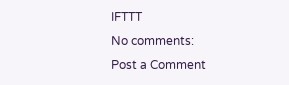IFTTT
No comments:
Post a Comment